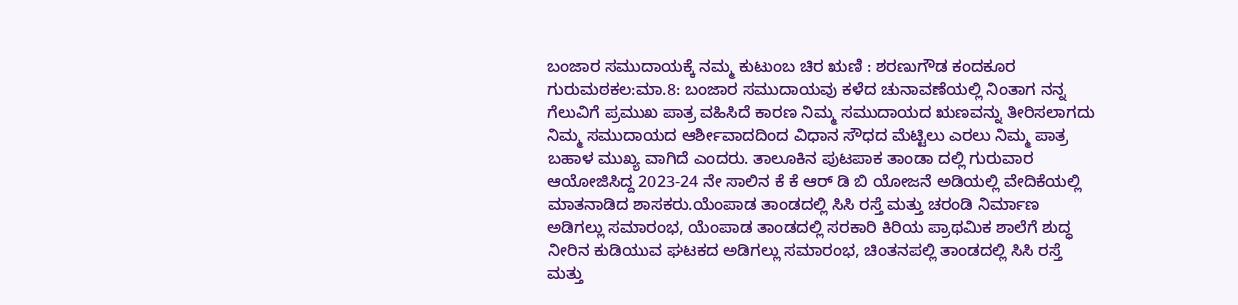ಬಂಜಾರ ಸಮುದಾಯಕ್ಕೆ ನಮ್ಮ ಕುಟುಂಬ ಚಿರ ಋಣಿ : ಶರಣುಗೌಡ ಕಂದಕೂರ
ಗುರುಮಠಕಲ:ಮಾ.8: ಬಂಜಾರ ಸಮುದಾಯವು ಕಳೆದ ಚುನಾವಣೆಯಲ್ಲಿ ನಿಂತಾಗ ನನ್ನ ಗೆಲುವಿಗೆ ಪ್ರಮುಖ ಪಾತ್ರ ವಹಿಸಿದೆ ಕಾರಣ ನಿಮ್ಮ ಸಮುದಾಯದ ಋಣವನ್ನು ತೀರಿಸಲಾಗದು ನಿಮ್ಮ ಸಮುದಾಯದ ಆರ್ಶೀವಾದದಿಂದ ವಿಧಾನ ಸೌಧದ ಮೆಟ್ಟಿಲು ಎರಲು ನಿಮ್ಮ ಪಾತ್ರ ಬಹಾಳ ಮುಖ್ಯ ವಾಗಿದೆ ಎಂದರು. ತಾಲೂಕಿನ ಪುಟಪಾಕ ತಾಂಡಾ ದಲ್ಲಿ ಗುರುವಾರ ಆಯೋಜಿಸಿದ್ದ 2023-24 ನೇ ಸಾಲಿನ ಕೆ ಕೆ ಆರ್ ಡಿ ಬಿ ಯೋಜನೆ ಅಡಿಯಲ್ಲಿ ವೇದಿಕೆಯಲ್ಲಿ ಮಾತನಾಡಿದ ಶಾಸಕರು.ಯೆಂಪಾಡ ತಾಂಡದಲ್ಲಿ ಸಿಸಿ ರಸ್ತೆ ಮತ್ತು ಚರಂಡಿ ನಿರ್ಮಾಣ ಅಡಿಗಲ್ಲು ಸಮಾರಂಭ, ಯೆಂಪಾಡ ತಾಂಡದಲ್ಲಿ ಸರಕಾರಿ ಕಿರಿಯ ಪ್ರಾಥಮಿಕ ಶಾಲೆಗೆ ಶುದ್ಧ ನೀರಿನ ಕುಡಿಯುವ ಘಟಕದ ಅಡಿಗಲ್ಲು ಸಮಾರಂಭ, ಚಿಂತನಪಲ್ಲಿ ತಾಂಡದಲ್ಲಿ ಸಿಸಿ ರಸ್ತೆ ಮತ್ತು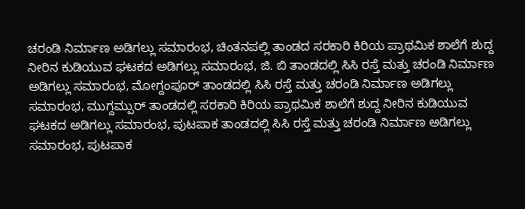ಚರಂಡಿ ನಿರ್ಮಾಣ ಅಡಿಗಲ್ಲು ಸಮಾರಂಭ, ಚಿಂತನಪಲ್ಲಿ ತಾಂಡದ ಸರಕಾರಿ ಕಿರಿಯ ಪ್ರಾಥಮಿಕ ಶಾಲೆಗೆ ಶುದ್ದ ನೀರಿನ ಕುಡಿಯುವ ಘಟಕದ ಅಡಿಗಲ್ಲು ಸಮಾರಂಭ, ಜಿ. ಬಿ ತಾಂಡದಲ್ಲಿ ಸಿಸಿ ರಸ್ತೆ ಮತ್ತು ಚರಂಡಿ ನಿರ್ಮಾಣ ಅಡಿಗಲ್ಲು ಸಮಾರಂಭ, ಮೋಗ್ದಂಪೂರ್ ತಾಂಡದಲ್ಲಿ ಸಿಸಿ ರಸ್ತೆ ಮತ್ತು ಚರಂಡಿ ನಿರ್ಮಾಣ ಅಡಿಗಲ್ಲು ಸಮಾರಂಭ, ಮುಗ್ದಮ್ಪುರ್ ತಾಂಡದಲ್ಲಿ ಸರಕಾರಿ ಕಿರಿಯ ಪ್ರಾಥಮಿಕ ಶಾಲೆಗೆ ಶುದ್ದ ನೀರಿನ ಕುಡಿಯುವ ಘಟಕದ ಅಡಿಗಲ್ಲು ಸಮಾರಂಭ, ಪುಟಪಾಕ ತಾಂಡದಲ್ಲಿ ಸಿಸಿ ರಸ್ತೆ ಮತ್ತು ಚರಂಡಿ ನಿರ್ಮಾಣ ಅಡಿಗಲ್ಲು ಸಮಾರಂಭ, ಪುಟಪಾಕ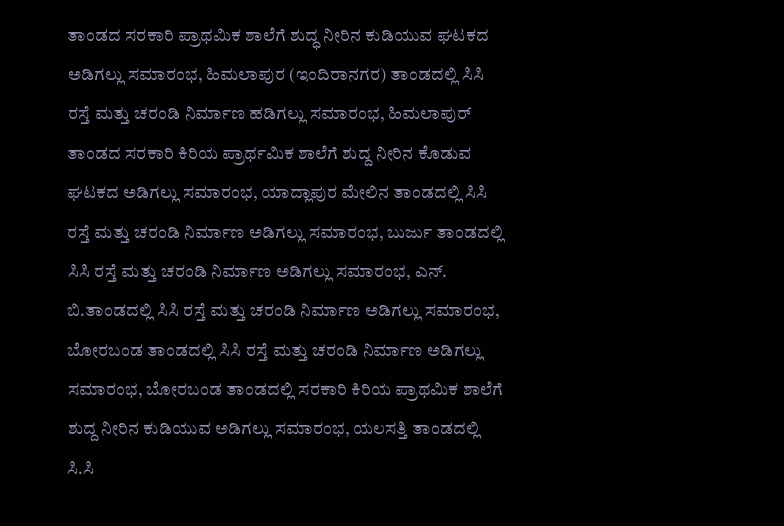ತಾಂಡದ ಸರಕಾರಿ ಪ್ರಾಥಮಿಕ ಶಾಲೆಗೆ ಶುದ್ಧ ನೀರಿನ ಕುಡಿಯುವ ಘಟಕದ ಅಡಿಗಲ್ಲು ಸಮಾರಂಭ, ಹಿಮಲಾಪುರ (ಇಂದಿರಾನಗರ) ತಾಂಡದಲ್ಲಿ ಸಿಸಿ ರಸ್ತೆ ಮತ್ತು ಚರಂಡಿ ನಿರ್ಮಾಣ ಹಡಿಗಲ್ಲು ಸಮಾರಂಭ, ಹಿಮಲಾಪುರ್ ತಾಂಡದ ಸರಕಾರಿ ಕಿರಿಯ ಪ್ರಾರ್ಥಮಿಕ ಶಾಲೆಗೆ ಶುದ್ದ ನೀರಿನ ಕೊಡುವ ಘಟಕದ ಅಡಿಗಲ್ಲು ಸಮಾರಂಭ, ಯಾದ್ಲಾಪುರ ಮೇಲಿನ ತಾಂಡದಲ್ಲಿ ಸಿಸಿ ರಸ್ತೆ ಮತ್ತು ಚರಂಡಿ ನಿರ್ಮಾಣ ಅಡಿಗಲ್ಲು ಸಮಾರಂಭ, ಬುರ್ಜು ತಾಂಡದಲ್ಲಿ ಸಿಸಿ ರಸ್ತೆ ಮತ್ತು ಚರಂಡಿ ನಿರ್ಮಾಣ ಅಡಿಗಲ್ಲು ಸಮಾರಂಭ, ಎನ್. ಬಿ.ತಾಂಡದಲ್ಲಿ ಸಿಸಿ ರಸ್ತೆ ಮತ್ತು ಚರಂಡಿ ನಿರ್ಮಾಣ ಅಡಿಗಲ್ಲು ಸಮಾರಂಭ, ಬೋರಬಂಡ ತಾಂಡದಲ್ಲಿ ಸಿಸಿ ರಸ್ತೆ ಮತ್ತು ಚರಂಡಿ ನಿರ್ಮಾಣ ಅಡಿಗಲ್ಲು ಸಮಾರಂಭ, ಬೋರಬಂಡ ತಾಂಡದಲ್ಲಿ ಸರಕಾರಿ ಕಿರಿಯ ಪ್ರಾಥಮಿಕ ಶಾಲೆಗೆ ಶುದ್ದ ನೀರಿನ ಕುಡಿಯುವ ಅಡಿಗಲ್ಲು ಸಮಾರಂಭ, ಯಲಸತ್ತಿ ತಾಂಡದಲ್ಲಿ ಸಿ.ಸಿ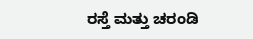ರಸ್ತೆ ಮತ್ತು ಚರಂಡಿ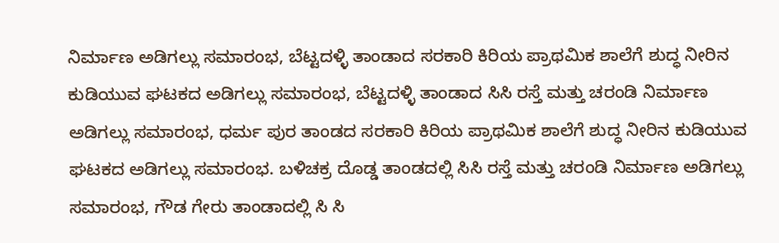ನಿರ್ಮಾಣ ಅಡಿಗಲ್ಲು ಸಮಾರಂಭ, ಬೆಟ್ಟದಳ್ಳಿ ತಾಂಡಾದ ಸರಕಾರಿ ಕಿರಿಯ ಪ್ರಾಥಮಿಕ ಶಾಲೆಗೆ ಶುದ್ಧ ನೀರಿನ ಕುಡಿಯುವ ಘಟಕದ ಅಡಿಗಲ್ಲು ಸಮಾರಂಭ, ಬೆಟ್ಟದಳ್ಳಿ ತಾಂಡಾದ ಸಿಸಿ ರಸ್ತೆ ಮತ್ತು ಚರಂಡಿ ನಿರ್ಮಾಣ ಅಡಿಗಲ್ಲು ಸಮಾರಂಭ, ಧರ್ಮ ಪುರ ತಾಂಡದ ಸರಕಾರಿ ಕಿರಿಯ ಪ್ರಾಥಮಿಕ ಶಾಲೆಗೆ ಶುದ್ಧ ನೀರಿನ ಕುಡಿಯುವ ಘಟಕದ ಅಡಿಗಲ್ಲು ಸಮಾರಂಭ. ಬಳಿಚಕ್ರ ದೊಡ್ಡ ತಾಂಡದಲ್ಲಿ ಸಿಸಿ ರಸ್ತೆ ಮತ್ತು ಚರಂಡಿ ನಿರ್ಮಾಣ ಅಡಿಗಲ್ಲು ಸಮಾರಂಭ, ಗೌಡ ಗೇರು ತಾಂಡಾದಲ್ಲಿ ಸಿ ಸಿ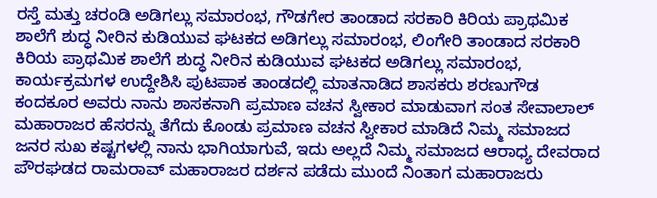ರಸ್ತೆ ಮತ್ತು ಚರಂಡಿ ಅಡಿಗಲ್ಲು ಸಮಾರಂಭ, ಗೌಡಗೇರ ತಾಂಡಾದ ಸರಕಾರಿ ಕಿರಿಯ ಪ್ರಾಥಮಿಕ ಶಾಲೆಗೆ ಶುದ್ಧ ನೀರಿನ ಕುಡಿಯುವ ಘಟಕದ ಅಡಿಗಲ್ಲು ಸಮಾರಂಭ, ಲಿಂಗೇರಿ ತಾಂಡಾದ ಸರಕಾರಿ ಕಿರಿಯ ಪ್ರಾಥಮಿಕ ಶಾಲೆಗೆ ಶುದ್ಧ ನೀರಿನ ಕುಡಿಯುವ ಘಟಕದ ಅಡಿಗಲ್ಲು ಸಮಾರಂಭ, ಕಾರ್ಯಕ್ರಮಗಳ ಉದ್ದೇಶಿಸಿ ಪುಟಪಾಕ ತಾಂಡದಲ್ಲಿ ಮಾತನಾಡಿದ ಶಾಸಕರು ಶರಣುಗೌಡ ಕಂದಕೂರ ಅವರು ನಾನು ಶಾಸಕನಾಗಿ ಪ್ರಮಾಣ ವಚನ ಸ್ವೀಕಾರ ಮಾಡುವಾಗ ಸಂತ ಸೇವಾಲಾಲ್ ಮಹಾರಾಜರ ಹೆಸರನ್ನು ತೆಗೆದು ಕೊಂಡು ಪ್ರಮಾಣ ವಚನ ಸ್ವೀಕಾರ ಮಾಡಿದೆ ನಿಮ್ಮ ಸಮಾಜದ ಜನರ ಸುಖ ಕಷ್ಟಗಳಲ್ಲಿ ನಾನು ಭಾಗಿಯಾಗುವೆ, ಇದು ಅಲ್ಲದೆ ನಿಮ್ಮ ಸಮಾಜದ ಆರಾಧ್ಯ ದೇವರಾದ ಪೌರಘಡದ ರಾಮರಾವ್ ಮಹಾರಾಜರ ದರ್ಶನ ಪಡೆದು ಮುಂದೆ ನಿಂತಾಗ ಮಹಾರಾಜರು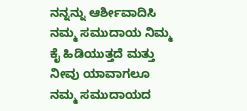ನನ್ನನ್ನು ಆರ್ಶೀವಾದಿಸಿ ನಮ್ಮ ಸಮುದಾಯ ನಿಮ್ಮ ಕೈ ಹಿಡಿಯುತ್ತದೆ ಮತ್ತು ನೀವು ಯಾವಾಗಲೂ ನಮ್ಮ ಸಮುದಾಯದ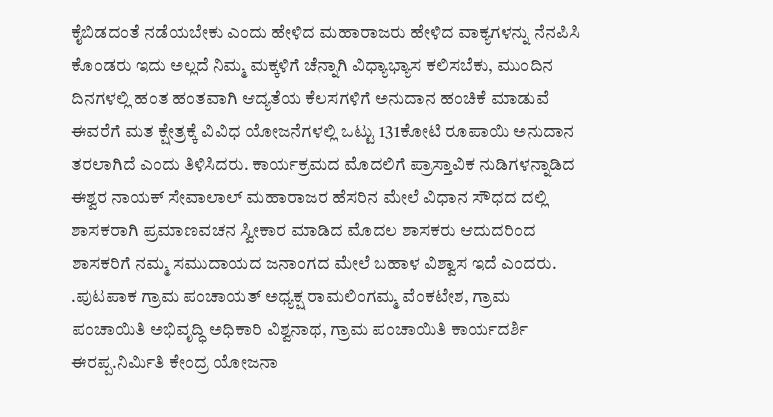ಕೈಬಿಡದಂತೆ ನಡೆಯಬೇಕು ಎಂದು ಹೇಳಿದ ಮಹಾರಾಜರು ಹೇಳಿದ ವಾಕ್ಯಗಳನ್ನು ನೆನಪಿಸಿ ಕೊಂಡರು ಇದು ಅಲ್ಲದೆ ನಿಮ್ಮ ಮಕ್ಕಳಿಗೆ ಚೆನ್ನಾಗಿ ವಿಧ್ಯಾಭ್ಯಾಸ ಕಲಿಸಬೆಕು, ಮುಂದಿನ ದಿನಗಳಲ್ಲಿ ಹಂತ ಹಂತವಾಗಿ ಆದ್ಯತೆಯ ಕೆಲಸಗಳಿಗೆ ಅನುದಾನ ಹಂಚಿಕೆ ಮಾಡುವೆ ಈವರೆಗೆ ಮತ ಕ್ಷೇತ್ರಕ್ಕೆ ವಿವಿಧ ಯೋಜನೆಗಳಲ್ಲಿ ಒಟ್ಟು 131ಕೋಟಿ ರೂಪಾಯಿ ಅನುದಾನ ತರಲಾಗಿದೆ ಎಂದು ತಿಳಿಸಿದರು. ಕಾರ್ಯಕ್ರಮದ ಮೊದಲಿಗೆ ಪ್ರಾಸ್ತಾವಿಕ ನುಡಿಗಳನ್ನಾಡಿದ ಈಶ್ವರ ನಾಯಕ್ ಸೇವಾಲಾಲ್ ಮಹಾರಾಜರ ಹೆಸರಿನ ಮೇಲೆ ವಿಧಾನ ಸೌಧದ ದಲ್ಲಿ ಶಾಸಕರಾಗಿ ಪ್ರಮಾಣವಚನ ಸ್ವೀಕಾರ ಮಾಡಿದ ಮೊದಲ ಶಾಸಕರು ಆದುದರಿಂದ ಶಾಸಕರಿಗೆ ನಮ್ಮ ಸಮುದಾಯದ ಜನಾಂಗದ ಮೇಲೆ ಬಹಾಳ ವಿಶ್ವಾಸ ಇದೆ ಎಂದರು. .ಪುಟಪಾಕ ಗ್ರಾಮ ಪಂಚಾಯತ್ ಅಧ್ಯಕ್ಷ ರಾಮಲಿಂಗಮ್ಮ ವೆಂಕಟೇಶ, ಗ್ರಾಮ ಪಂಚಾಯಿತಿ ಅಭಿವೃದ್ಧಿ ಅಧಿಕಾರಿ ವಿಶ್ವನಾಥ, ಗ್ರಾಮ ಪಂಚಾಯಿತಿ ಕಾರ್ಯದರ್ಶಿ ಈರಪ್ಪ.ನಿರ್ಮಿತಿ ಕೇಂದ್ರ ಯೋಜನಾ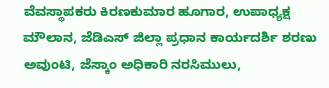ವೆವಸ್ಥಾಪಕರು ಕಿರಣಕುಮಾರ ಹೂಗಾರ, ಉಪಾಧ್ಯಕ್ಷ ಮೌಲಾನ, ಜೆಡಿಎಸ್ ಜಿಲ್ಲಾ ಪ್ರಧಾನ ಕಾರ್ಯದರ್ಶಿ ಶರಣು ಅವುಂಟಿ, ಜೆಸ್ಕಾಂ ಅಧಿಕಾರಿ ನರಸಿಮುಲು,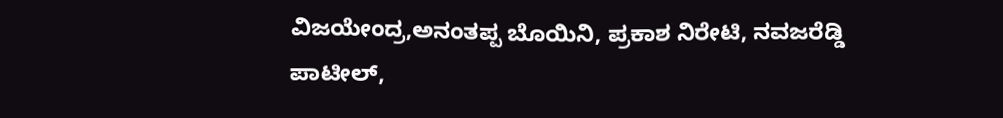ವಿಜಯೇಂದ್ರ,ಅನಂತಪ್ಪ ಬೊಯಿನಿ, ಪ್ರಕಾಶ ನಿರೇಟಿ, ನವಜರೆಡ್ಡಿ ಪಾಟೀಲ್,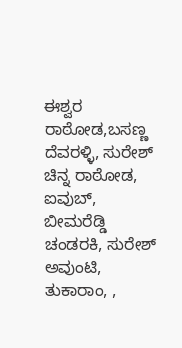ಈಶ್ವರ ರಾಠೋಡ,ಬಸಣ್ಣ ದೆವರಳ್ಳಿ, ಸುರೇಶ್ ಚಿನ್ನ ರಾಠೋಡ, ಐವುಬ್, ಬೀಮರೆಡ್ಡಿ ಚಂಡರಕಿ, ಸುರೇಶ್ ಅವುಂಟಿ, ತುಕಾರಾಂ, ,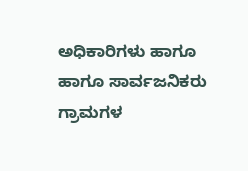ಅಧಿಕಾರಿಗಳು ಹಾಗೂ ಹಾಗೂ ಸಾರ್ವಜನಿಕರು ಗ್ರಾಮಗಳ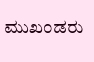ಮುಖಂಡರು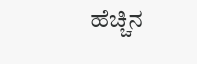ಹೆಚ್ಚಿನ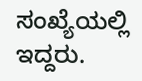ಸಂಖ್ಯೆಯಲ್ಲಿ ಇದ್ದರು.